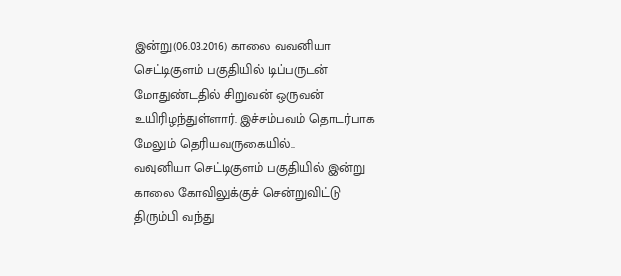இன்று(06.03.2016) காலை வவனியா செட்டிகுளம் பகுதியில் டிப்பருடன் மோதுண்டதில் சிறுவன் ஒருவன் உயிரிழந்துள்ளார். இச்சம்பவம் தொடர்பாக மேலும் தெரியவருகையில்..
வவுனியா செட்டிகுளம் பகுதியில் இன்று காலை கோவிலுக்குச் சென்றுவிட்டு திரும்பி வந்து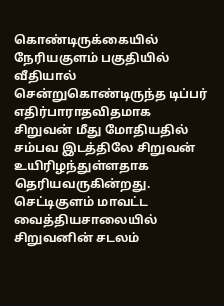கொண்டிருக்கையில் நேரியகுளம் பகுதியில் வீதியால் சென்றுகொண்டிருந்த டிப்பர் எதிர்பாராதவிதமாக சிறுவன் மீது மோதியதில் சம்பவ இடத்திலே சிறுவன் உயிரிழந்துள்ளதாக தெரியவருகின்றது.
செட்டிகுளம் மாவட்ட வைத்தியசாலையில் சிறுவனின் சடலம்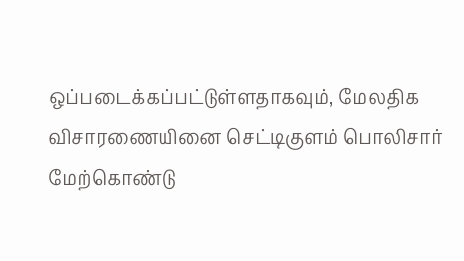ஒப்படைக்கப்பட்டுள்ளதாகவும், மேலதிக விசாரணையினை செட்டிகுளம் பொலிசார் மேற்கொண்டு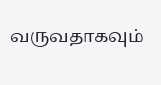வருவதாகவும்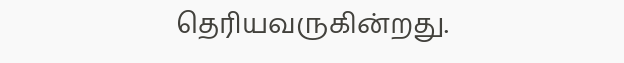தெரியவருகின்றது.